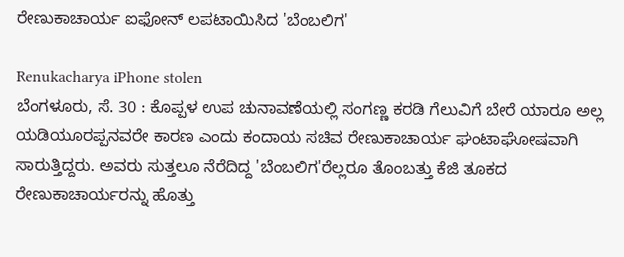ರೇಣುಕಾಚಾರ್ಯ ಐಫೋನ್ ಲಪಟಾಯಿಸಿದ 'ಬೆಂಬಲಿಗ'

Renukacharya iPhone stolen
ಬೆಂಗಳೂರು, ಸೆ. 30 : ಕೊಪ್ಪಳ ಉಪ ಚುನಾವಣೆಯಲ್ಲಿ ಸಂಗಣ್ಣ ಕರಡಿ ಗೆಲುವಿಗೆ ಬೇರೆ ಯಾರೂ ಅಲ್ಲ ಯಡಿಯೂರಪ್ಪನವರೇ ಕಾರಣ ಎಂದು ಕಂದಾಯ ಸಚಿವ ರೇಣುಕಾಚಾರ್ಯ ಘಂಟಾಘೋಷವಾಗಿ ಸಾರುತ್ತಿದ್ದರು. ಅವರು ಸುತ್ತಲೂ ನೆರೆದಿದ್ದ 'ಬೆಂಬಲಿಗ'ರೆಲ್ಲರೂ ತೊಂಬತ್ತು ಕೆಜಿ ತೂಕದ ರೇಣುಕಾಚಾರ್ಯರನ್ನು ಹೊತ್ತು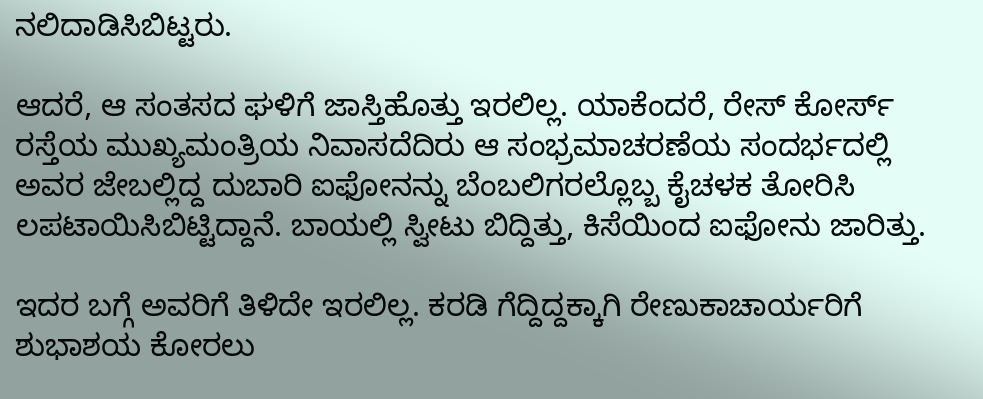ನಲಿದಾಡಿಸಿಬಿಟ್ಟರು.

ಆದರೆ, ಆ ಸಂತಸದ ಘಳಿಗೆ ಜಾಸ್ತಿಹೊತ್ತು ಇರಲಿಲ್ಲ. ಯಾಕೆಂದರೆ, ರೇಸ್ ಕೋರ್ಸ್ ರಸ್ತೆಯ ಮುಖ್ಯಮಂತ್ರಿಯ ನಿವಾಸದೆದಿರು ಆ ಸಂಭ್ರಮಾಚರಣೆಯ ಸಂದರ್ಭದಲ್ಲಿ ಅವರ ಜೇಬಲ್ಲಿದ್ದ ದುಬಾರಿ ಐಫೋನನ್ನು ಬೆಂಬಲಿಗರಲ್ಲೊಬ್ಬ ಕೈಚಳಕ ತೋರಿಸಿ ಲಪಟಾಯಿಸಿಬಿಟ್ಟಿದ್ದಾನೆ. ಬಾಯಲ್ಲಿ ಸ್ವೀಟು ಬಿದ್ದಿತ್ತು, ಕಿಸೆಯಿಂದ ಐಫೋನು ಜಾರಿತ್ತು.

ಇದರ ಬಗ್ಗೆ ಅವರಿಗೆ ತಿಳಿದೇ ಇರಲಿಲ್ಲ. ಕರಡಿ ಗೆದ್ದಿದ್ದಕ್ಕಾಗಿ ರೇಣುಕಾಚಾರ್ಯರಿಗೆ ಶುಭಾಶಯ ಕೋರಲು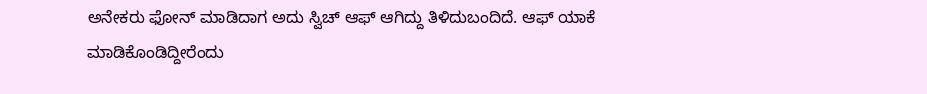ಅನೇಕರು ಫೋನ್ ಮಾಡಿದಾಗ ಅದು ಸ್ವಿಚ್ ಆಫ್ ಆಗಿದ್ದು ತಿಳಿದುಬಂದಿದೆ. ಆಫ್ ಯಾಕೆ ಮಾಡಿಕೊಂಡಿದ್ದೀರೆಂದು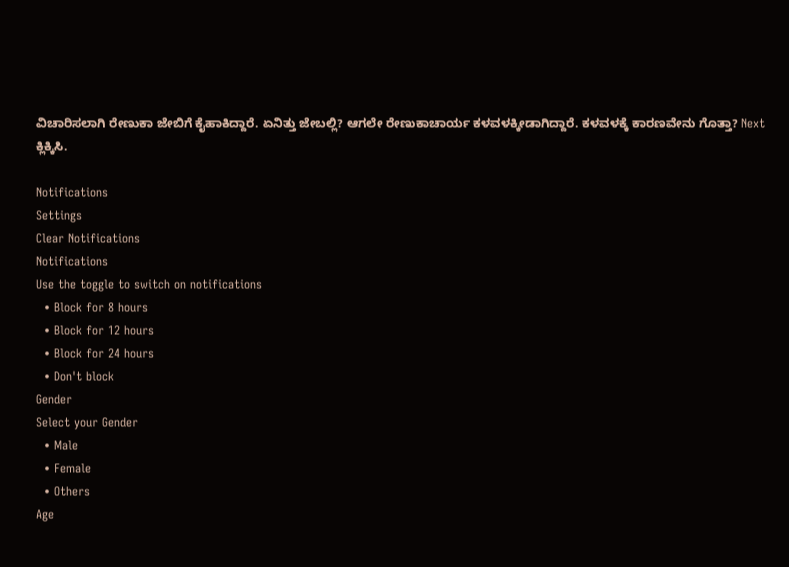ವಿಚಾರಿಸಲಾಗಿ ರೇಣುಕಾ ಜೇಬಿಗೆ ಕೈಹಾಕಿದ್ದಾರೆ. ಏನಿತ್ತು ಜೇಬಲ್ಲಿ? ಆಗಲೇ ರೇಣುಕಾಚಾರ್ಯ ಕಳವಳಕ್ಕೀಡಾಗಿದ್ದಾರೆ. ಕಳವಳಕ್ಕೆ ಕಾರಣವೇನು ಗೊತ್ತಾ? Next ಕ್ಲಿಕ್ಕಿಸಿ.

Notifications
Settings
Clear Notifications
Notifications
Use the toggle to switch on notifications
  • Block for 8 hours
  • Block for 12 hours
  • Block for 24 hours
  • Don't block
Gender
Select your Gender
  • Male
  • Female
  • Others
Age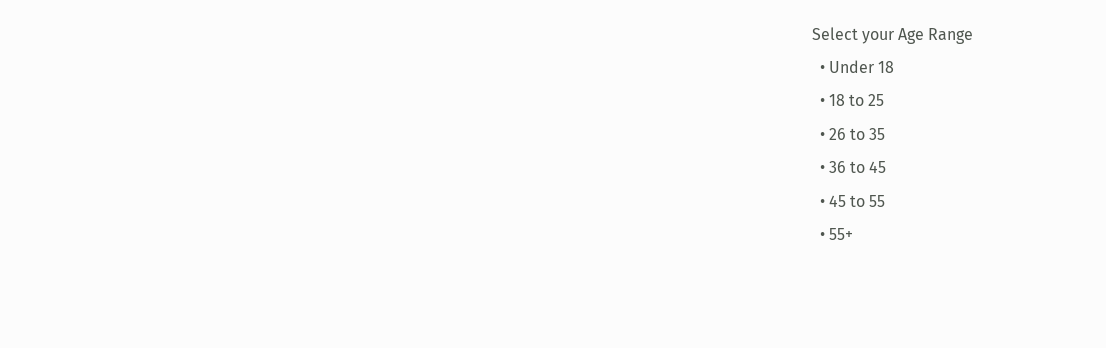Select your Age Range
  • Under 18
  • 18 to 25
  • 26 to 35
  • 36 to 45
  • 45 to 55
  • 55+